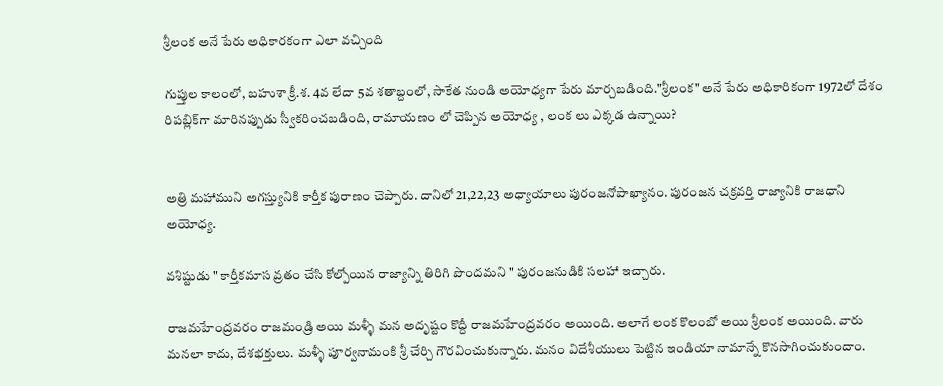శ్రీలంక అనే పేరు అధికారకంగా ఎలా వచ్చింది

గుప్తుల కాలంలో, బహుశా క్రీ.శ. 4వ లేదా 5వ శతాబ్దంలో, సాకేత నుండి అయోధ్యగా పేరు మార్చబడింది."శ్రీలంక" అనే పేరు అధికారికంగా 1972లో దేశం రిపబ్లిక్‌గా మారినప్పుడు స్వీకరించబడింది, రామాయణం లో చెప్పిన అయోధ్య , లంక లు ఎక్కడ ఉన్నాయి?


అత్రి మహాముని అగస్త్యునికి కార్తీక పురాణం చెప్పారు. దానిలో 21,22,23 అధ్యాయాలు పురంజనోపాఖ్యానం. పురంజన చక్రవర్తి రాజ్యానికి రాజధాని అయోధ్య.

వశిష్టుడు " కార్తీకమాస వ్రతం చేసి కోల్పోయిన రాజ్యాన్ని తిరిగి పొందమని " పురంజనుడికి సలహా ఇచ్చారు.

రాజమహేంద్రవరం రాజమండ్రి అయి మళ్ళీ మన అదృష్టం కొద్దీ రాజమహేంద్రవరం అయింది. అలాగే లంక కొలంబో అయి శ్రీలంక అయింది. వారు మనలా కాదు, దేశభక్తులు. మళ్ళీ పూర్వనామంకి శ్రీ చేర్చి గౌరవించుకున్నారు. మనం విదేశీయులు పెట్టిన ఇండియా నామాన్నే కొనసాగించుకుందాం.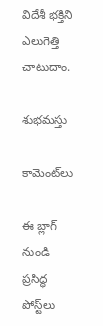విదేశీ భక్తిని ఎలుగెత్తి చాటుదాం.

శుభమస్తు

కామెంట్‌లు

ఈ బ్లాగ్ నుండి ప్రసిద్ధ పోస్ట్‌లు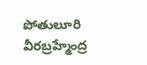పోతులూరి వీరబ్రహ్మేంద్ర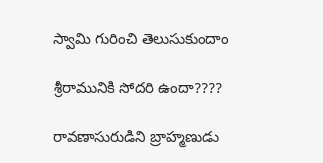స్వామి గురించి తెలుసుకుందాం

శ్రీరామునికి సోదరి ఉందా????

రావణాసురుడిని బ్రాహ్మణుడు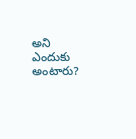అని ఎందుకు అంటారు?